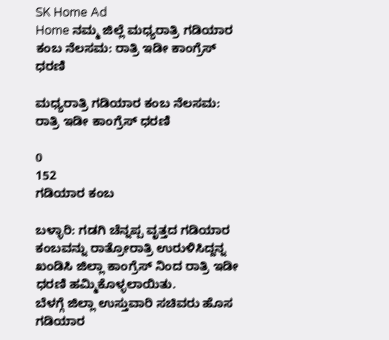SK Home Ad
Home ನಮ್ಮ ಜಿಲ್ಲೆ ಮಧ್ಯರಾತ್ರಿ ಗಡಿಯಾರ ಕಂಬ ನೆಲಸಮ: ರಾತ್ರಿ ಇಡೀ ಕಾಂಗ್ರೆಸ್ ಧರಣಿ

ಮಧ್ಯರಾತ್ರಿ ಗಡಿಯಾರ ಕಂಬ ನೆಲಸಮ: ರಾತ್ರಿ ಇಡೀ ಕಾಂಗ್ರೆಸ್ ಧರಣಿ

0
152
ಗಡಿಯಾರ ಕಂಬ

ಬಳ್ಳಾರಿ: ಗಡಗಿ ಚೆನ್ನಪ್ಪ ವೃತ್ತದ ಗಡಿಯಾರ ಕಂಬವನ್ನು ರಾತ್ರೋರಾತ್ರಿ ಉರುಳಿಸಿದ್ದನ್ನ ಖಂಡಿಸಿ ಜಿಲ್ಲಾ ಕಾಂಗ್ರೆಸ್ ನಿಂದ ರಾತ್ರಿ ಇಡೀ ಧರಣಿ ಹಮ್ಮಿಕೊಳ್ಳಲಾಯಿತು.
ಬೆಳಗ್ಗೆ ಜಿಲ್ಲಾ ಉಸ್ತುವಾರಿ ಸಚಿವರು ಹೊಸ ಗಡಿಯಾರ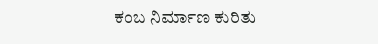ಕಂಬ ನಿರ್ಮಾಣ ಕುರಿತು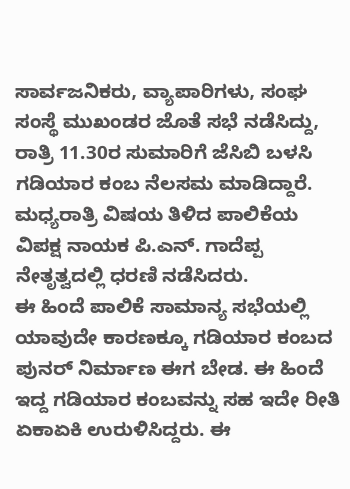ಸಾರ್ವಜನಿಕರು, ವ್ಯಾಪಾರಿಗಳು, ಸಂಘ ಸಂಸ್ಥೆ ಮುಖಂಡರ ಜೊತೆ ಸಭೆ ನಡೆಸಿದ್ದು, ರಾತ್ರಿ 11.30ರ ಸುಮಾರಿಗೆ ಜೆಸಿಬಿ ಬಳಸಿ ಗಡಿಯಾರ ಕಂಬ ನೆಲಸಮ ಮಾಡಿದ್ದಾರೆ. ಮಧ್ಯರಾತ್ರಿ ವಿಷಯ ತಿಳಿದ ಪಾಲಿಕೆಯ ವಿಪಕ್ಷ ನಾಯಕ ಪಿ.ಎನ್. ಗಾದೆಪ್ಪ ನೇತೃತ್ವದಲ್ಲಿ ಧರಣಿ ನಡೆಸಿದರು.
ಈ ಹಿಂದೆ ಪಾಲಿಕೆ ಸಾಮಾನ್ಯ ಸಭೆಯಲ್ಲಿ ಯಾವುದೇ ಕಾರಣಕ್ಕೂ ಗಡಿಯಾರ ಕಂಬದ ಪುನರ್ ನಿರ್ಮಾಣ ಈಗ ಬೇಡ. ಈ ಹಿಂದೆ ಇದ್ದ ಗಡಿಯಾರ ಕಂಬವನ್ನು ಸಹ ಇದೇ ರೀತಿ ಏಕಾಏಕಿ ಉರುಳಿಸಿದ್ದರು. ಈ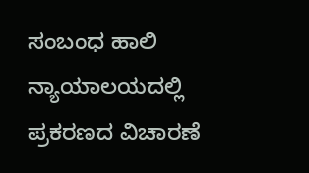ಸಂಬಂಧ ಹಾಲಿ ನ್ಯಾಯಾಲಯದಲ್ಲಿ ಪ್ರಕರಣದ ವಿಚಾರಣೆ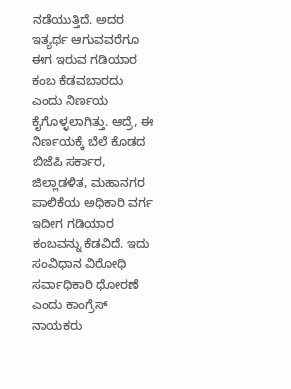ನಡೆಯುತ್ತಿದೆ. ಅದರ ಇತ್ಯರ್ಥ ಆಗುವವರೆಗೂ ಈಗ ಇರುವ ಗಡಿಯಾರ ಕಂಬ ಕೆಡವಬಾರದು ಎಂದು ನಿರ್ಣಯ ಕೈಗೊಳ್ಳಲಾಗಿತ್ತು. ಆದ್ರೆ, ಈ ನಿರ್ಣಯಕ್ಕೆ ಬೆಲೆ ಕೊಡದ ಬಿಜೆಪಿ ಸರ್ಕಾರ, ಜಿಲ್ಲಾಡಳಿತ, ಮಹಾನಗರ ಪಾಲಿಕೆಯ ಅಧಿಕಾರಿ ವರ್ಗ ಇದೀಗ ಗಡಿಯಾರ ಕಂಬವನ್ನು ಕೆಡವಿದೆ. ಇದು ಸಂವಿಧಾನ ವಿರೋಧಿ ಸರ್ವಾಧಿಕಾರಿ ಧೋರಣೆ ಎಂದು ಕಾಂಗ್ರೆಸ್ ನಾಯಕರು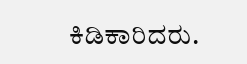ಕಿಡಿಕಾರಿದರು.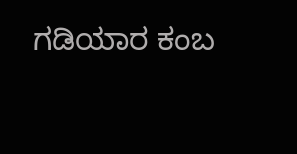ಗಡಿಯಾರ ಕಂಬ